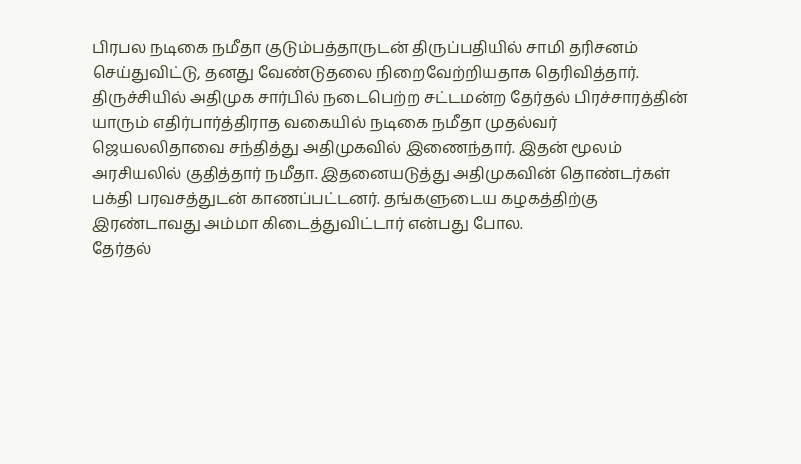பிரபல நடிகை நமீதா குடும்பத்தாருடன் திருப்பதியில் சாமி தரிசனம் செய்துவிட்டு, தனது வேண்டுதலை நிறைவேற்றியதாக தெரிவித்தார்.
திருச்சியில் அதிமுக சார்பில் நடைபெற்ற சட்டமன்ற தேர்தல் பிரச்சாரத்தின் யாரும் எதிர்பார்த்திராத வகையில் நடிகை நமீதா முதல்வர் ஜெயலலிதாவை சந்தித்து அதிமுகவில் இணைந்தார். இதன் மூலம் அரசியலில் குதித்தார் நமீதா. இதனையடுத்து அதிமுகவின் தொண்டர்கள் பக்தி பரவசத்துடன் காணப்பட்டனர். தங்களுடைய கழகத்திற்கு இரண்டாவது அம்மா கிடைத்துவிட்டார் என்பது போல.
தேர்தல்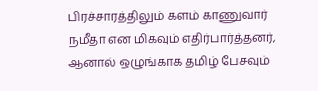பிரச்சாரத்திலும் களம் காணுவார் நமீதா என மிகவும் எதிர்பார்த்தனர், ஆனால் ஒழுங்காக தமிழ் பேசவும்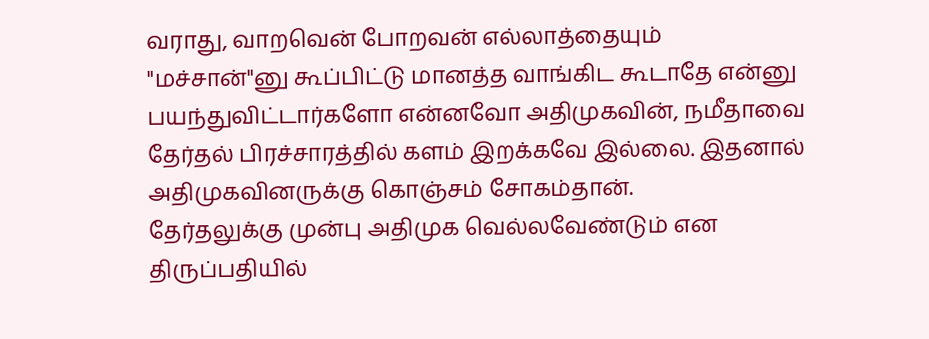வராது, வாறவென் போறவன் எல்லாத்தையும் "மச்சான்"னு கூப்பிட்டு மானத்த வாங்கிட கூடாதே என்னு பயந்துவிட்டார்களோ என்னவோ அதிமுகவின், நமீதாவை தேர்தல் பிரச்சாரத்தில் களம் இறக்கவே இல்லை. இதனால் அதிமுகவினருக்கு கொஞ்சம் சோகம்தான்.
தேர்தலுக்கு முன்பு அதிமுக வெல்லவேண்டும் என திருப்பதியில்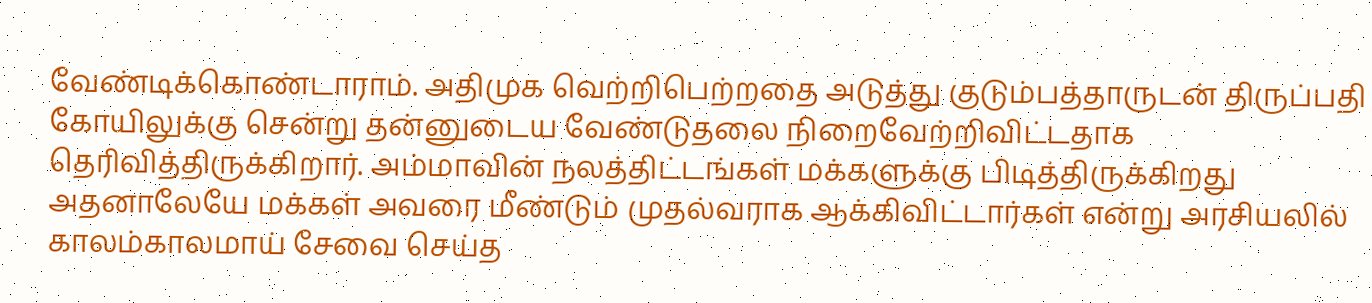வேண்டிக்கொண்டாராம். அதிமுக வெற்றிபெற்றதை அடுத்து குடும்பத்தாருடன் திருப்பதி கோயிலுக்கு சென்று தன்னுடைய வேண்டுதலை நிறைவேற்றிவிட்டதாக தெரிவித்திருக்கிறார். அம்மாவின் நலத்திட்டங்கள் மக்களுக்கு பிடித்திருக்கிறது அதனாலேயே மக்கள் அவரை மீண்டும் முதல்வராக ஆக்கிவிட்டார்கள் என்று அரசியலில் காலம்காலமாய் சேவை செய்த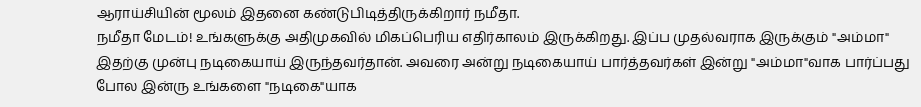ஆராய்சியின் மூலம் இதனை கண்டுபிடித்திருக்கிறார் நமீதா.
நமீதா மேடம்! உங்களுக்கு அதிமுகவில் மிகப்பெரிய எதிர்காலம் இருக்கிறது. இப்ப முதல்வராக இருக்கும் "அம்மா" இதற்கு முன்பு நடிகையாய் இருந்தவர்தான். அவரை அன்று நடிகையாய் பார்த்தவர்கள் இன்று "அம்மா"வாக பார்ப்பது போல இன்ரு உங்களை "நடிகை"யாக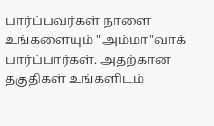பார்ப்பவர்கள் நாளை உங்களையும் "அம்மா"வாக் பார்ப்பார்கள். அதற்கான தகுதிகள் உங்களிடம்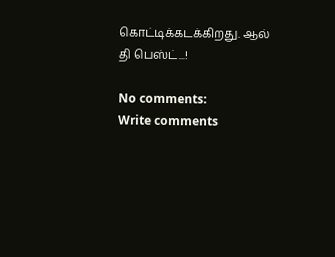கொட்டிக்கடக்கிறது. ஆல் தி பெஸ்ட்...!

No comments:
Write comments